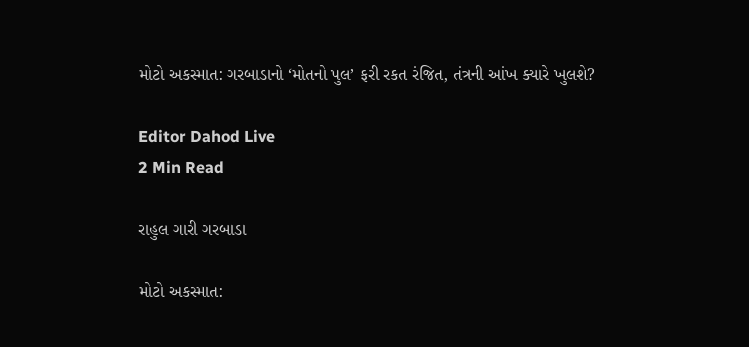મોટો અકસ્માત: ગરબાડાનો ‘મોતનો પુલ’ ફરી રકત રંજિત, તંત્રની આંખ ક્યારે ખુલશે?

Editor Dahod Live
2 Min Read

રાહુલ ગારી ગરબાડા

મોટો અકસ્માત: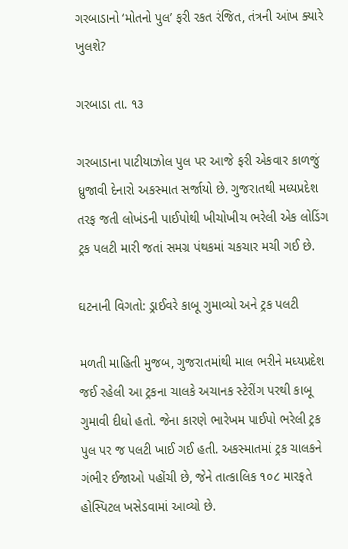ગરબાડાનો ‘મોતનો પુલ’ ફરી રકત રંજિત, તંત્રની આંખ ક્યારે ખુલશે?

ગરબાડા તા. ૧૩

ગરબાડાના પાટીયાઝોલ પુલ પર આજે ફરી એકવાર કાળજું ધ્રુજાવી દેનારો અકસ્માત સર્જાયો છે. ગુજરાતથી મધ્યપ્રદેશ તરફ જતી લોખંડની પાઈપોથી ખીચોખીચ ભરેલી એક લોડિંગ ટ્રક પલટી મારી જતાં સમગ્ર પંથકમાં ચકચાર મચી ગઈ છે.

ઘટનાની વિગતો: ડ્રાઈવરે કાબૂ ગુમાવ્યો અને ટ્રક પલટી

મળતી માહિતી મુજબ, ગુજરાતમાંથી માલ ભરીને મધ્યપ્રદેશ જઈ રહેલી આ ટ્રકના ચાલકે અચાનક સ્ટેરીંગ પરથી કાબૂ ગુમાવી દીધો હતો. જેના કારણે ભારેખમ પાઈપો ભરેલી ટ્રક પુલ પર જ પલટી ખાઈ ગઈ હતી. અકસ્માતમાં ટ્રક ચાલકને ગંભીર ઈજાઓ પહોંચી છે, જેને તાત્કાલિક ૧૦૮ મારફતે હોસ્પિટલ ખસેડવામાં આવ્યો છે.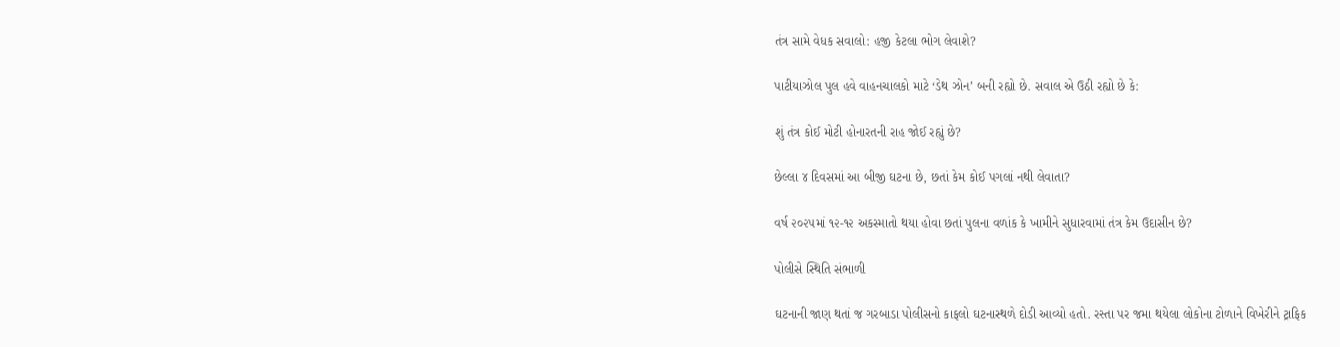તંત્ર સામે વેધક સવાલો: હજી કેટલા ભોગ લેવાશે?

પાટીયાઝોલ પુલ હવે વાહનચાલકો માટે ‘ડેથ ઝોન’ બની રહ્યો છે. સવાલ એ ઉઠી રહ્યો છે કે:

શું તંત્ર કોઈ મોટી હોનારતની રાહ જોઈ રહ્યું છે?

છેલ્લા ૪ દિવસમાં આ બીજી ઘટના છે, છતાં કેમ કોઈ પગલાં નથી લેવાતા?

વર્ષ ૨૦૨૫માં ૧૨-૧૨ અકસ્માતો થયા હોવા છતાં પુલના વળાંક કે ખામીને સુધારવામાં તંત્ર કેમ ઉદાસીન છે?

પોલીસે સ્થિતિ સંભાળી

ઘટનાની જાણ થતાં જ ગરબાડા પોલીસનો કાફલો ઘટનાસ્થળે દોડી આવ્યો હતો. રસ્તા પર જમા થયેલા લોકોના ટોળાને વિખેરીને ટ્રાફિક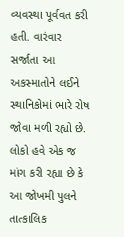વ્યવસ્થા પૂર્વવત કરી હતી. વારંવાર સર્જાતા આ અકસ્માતોને લઈને સ્થાનિકોમાં ભારે રોષ જોવા મળી રહ્યો છે. લોકો હવે એક જ માંગ કરી રહ્યા છે કે આ જોખમી પુલને તાત્કાલિક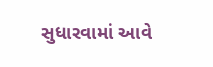સુધારવામાં આવે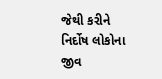જેથી કરીને નિર્દોષ લોકોના જીવ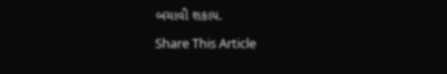બચાવી શકાય.

Share This Article